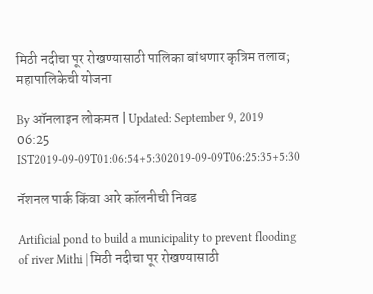मिठी नदीचा पूर रोखण्यासाठी पालिका बांधणार कृत्रिम तलाव; महापालिकेची योजना

By ऑनलाइन लोकमत | Updated: September 9, 2019 06:25 IST2019-09-09T01:06:54+5:302019-09-09T06:25:35+5:30

नॅशनल पार्क किंवा आरे कॉलनीची निवड

Artificial pond to build a municipality to prevent flooding of river Mithi | मिठी नदीचा पूर रोखण्यासाठी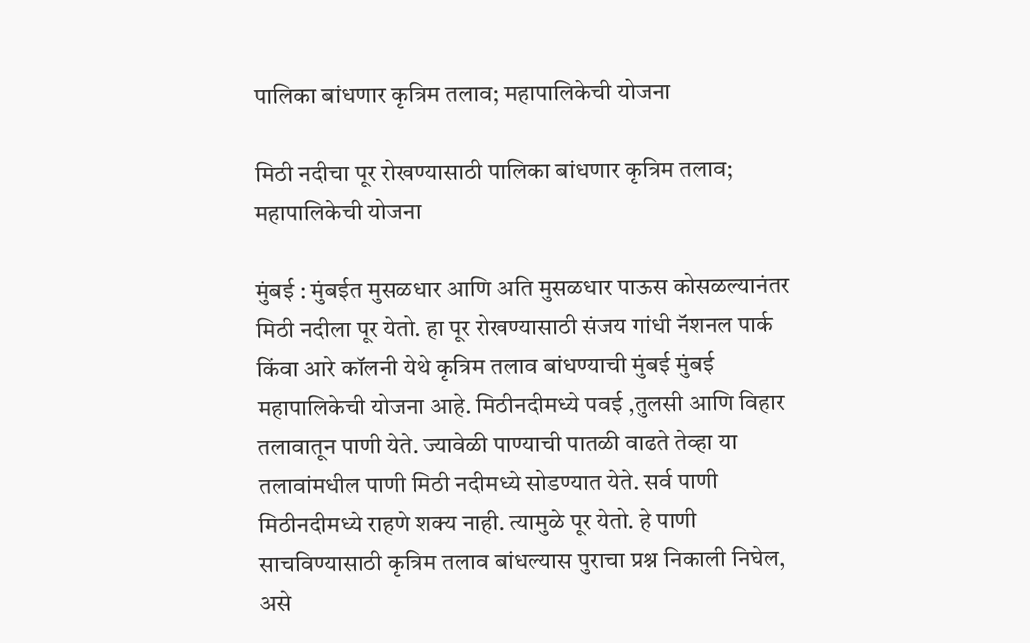पालिका बांधणार कृत्रिम तलाव; महापालिकेची योजना

मिठी नदीचा पूर रोखण्यासाठी पालिका बांधणार कृत्रिम तलाव; महापालिकेची योजना

मुंबई : मुंबईत मुसळधार आणि अति मुसळधार पाऊस कोसळल्यानंतर मिठी नदीला पूर येतो. हा पूर रोखण्यासाठी संजय गांधी नॅशनल पार्क किंवा आरे कॉलनी येथे कृत्रिम तलाव बांधण्याची मुंबई मुंबई महापालिकेची योजना आहे. मिठीनदीमध्ये पवई ,तुलसी आणि विहार तलावातून पाणी येते. ज्यावेळी पाण्याची पातळी वाढते तेव्हा या तलावांमधील पाणी मिठी नदीमध्ये सोडण्यात येते. सर्व पाणी मिठीनदीमध्ये राहणे शक्य नाही. त्यामुळे पूर येतो. हे पाणी साचविण्यासाठी कृत्रिम तलाव बांधल्यास पुराचा प्रश्न निकाली निघेल, असे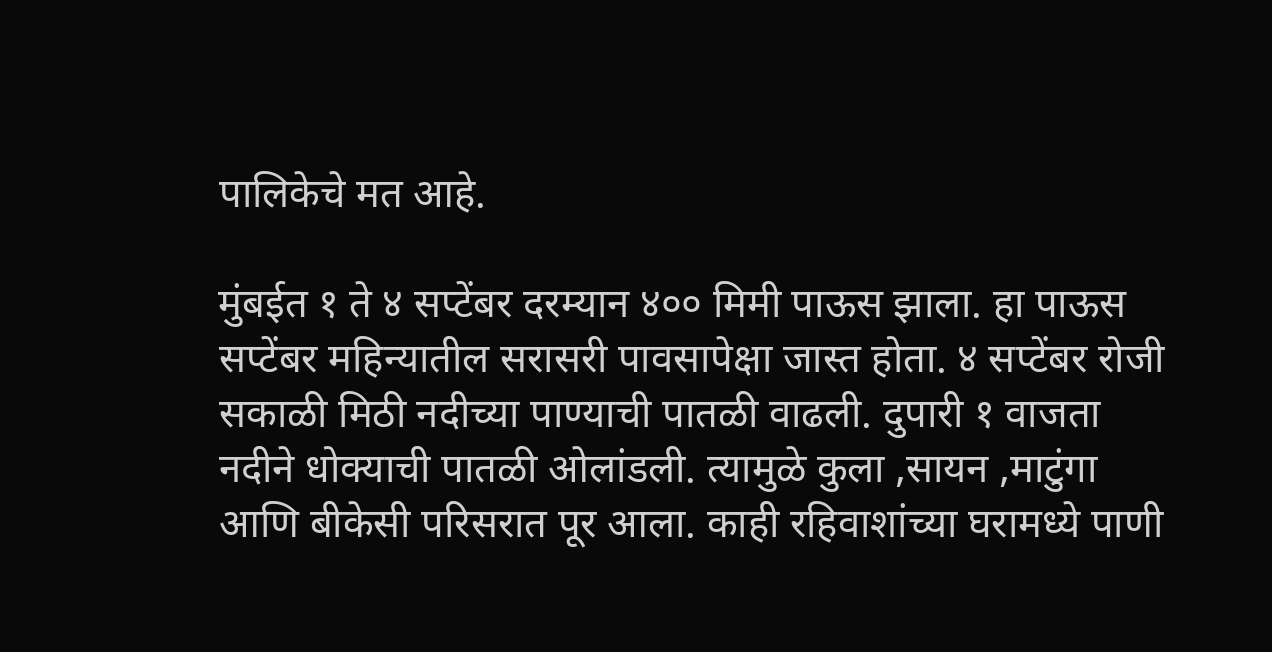पालिकेचे मत आहे.

मुंबईत १ ते ४ सप्टेंबर दरम्यान ४०० मिमी पाऊस झाला. हा पाऊस सप्टेंबर महिन्यातील सरासरी पावसापेक्षा जास्त होता. ४ सप्टेंबर रोजी सकाळी मिठी नदीच्या पाण्याची पातळी वाढली. दुपारी १ वाजता नदीने धोक्याची पातळी ओलांडली. त्यामुळे कुला ,सायन ,माटुंगा आणि बीकेसी परिसरात पूर आला. काही रहिवाशांच्या घरामध्ये पाणी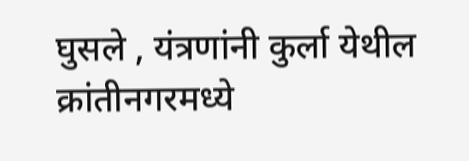घुसले , यंत्रणांनी कुर्ला येथील क्रांतीनगरमध्ये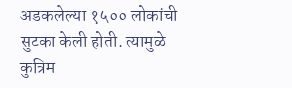अडकलेल्या १५०० लोकांची सुटका केली होती. त्यामुळे कुत्रिम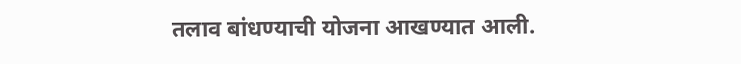तलाव बांधण्याची योजना आखण्यात आली.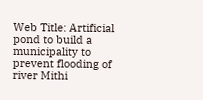Web Title: Artificial pond to build a municipality to prevent flooding of river Mithi